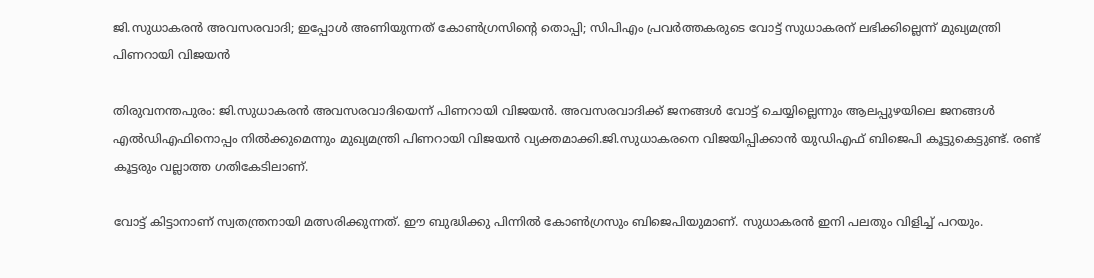ജി.സുധാകരന്‍ അവസരവാദി; ഇപ്പോൾ അണിയുന്നത് കോൺഗ്രസിന്‍റെ തൊപ്പി; സിപിഎം പ്രവർത്തകരുടെ വോട്ട് സുധാകരന് ലഭിക്കില്ലെന്ന് മുഖ്യമന്ത്രി പിണറായി വിജയൻ

തിരുവനന്തപുരം: ജി.സുധാകരന്‍ അവസരവാദിയെന്ന് പിണറായി വിജയന്‍. അവസരവാദിക്ക് ജനങ്ങള്‍ വോട്ട് ചെയ്യില്ലെന്നും ആലപ്പുഴയിലെ ജനങ്ങള്‍ എല്‍ഡിഎഫിനൊപ്പം നില്‍ക്കുമെന്നും മുഖ്യമന്ത്രി പിണറായി വിജയന്‍ വ്യക്തമാക്കി.ജി.സുധാകരനെ വിജയിപ്പിക്കാന്‍ യുഡിഎഫ് ബിജെപി കൂട്ടുകെട്ടുണ്ട്. രണ്ട് കൂട്ടരും വല്ലാത്ത ഗതികേടിലാണ്.

വോട്ട് കിട്ടാനാണ് സ്വതന്ത്രനായി മത്സരിക്കുന്നത്. ഈ ബുദ്ധിക്കു പിന്നില്‍ കോണ്‍ഗ്രസും ബിജെപിയുമാണ്. സുധാകരന്‍ ഇനി പലതും വിളിച്ച് പറയും.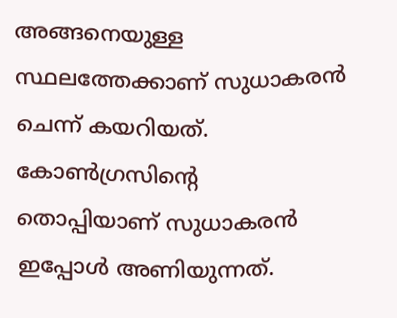അങ്ങനെയുള്ള സ്ഥലത്തേക്കാണ് സുധാകരന്‍ ചെന്ന് കയറിയത്. കോണ്‍ഗ്രസിന്‍റെ തൊപ്പിയാണ് സുധാകരന്‍ ഇപ്പോള്‍ അണിയുന്നത്.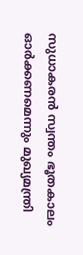സുധാകരന്‍ സ്വന്തം ഭൂതകാലം ഓര്‍ക്കണമെന്നും മുഖ്യമന്ത്രി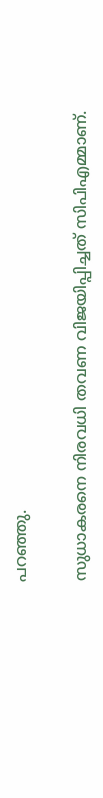പറഞ്ഞു.

സുധാകരനെ നിരവധി തവണ വിജയിപ്പിച്ചത് സിപിഎമ്മാണ്.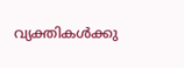വ്യക്തികള്‍ക്കു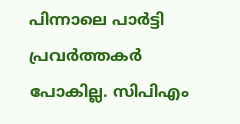പിന്നാലെ പാര്‍ട്ടി പ്രവര്‍ത്തകര്‍ പോകില്ല. സിപിഎം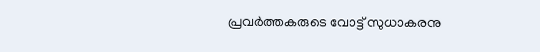പ്രവര്‍ത്തകരുടെ വോട്ട് സുധാകരനു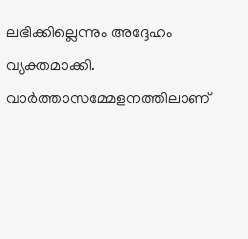ലഭിക്കില്ലെന്നും അദ്ദേഹം വ്യക്തമാക്കി. വാര്‍ത്താസമ്മേളനത്തിലാണ്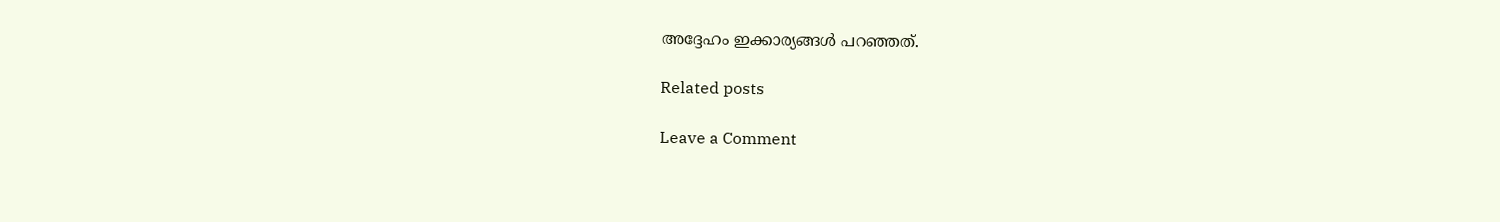അദ്ദേഹം ഇക്കാര്യങ്ങള്‍ പറഞ്ഞത്.

Related posts

Leave a Comment